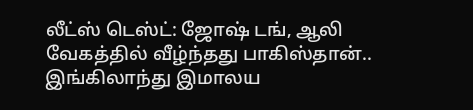லீட்ஸ் டெஸ்ட்: ஜோஷ் டங், ஆலி வேகத்தில் வீழ்ந்தது பாகிஸ்தான்.. இங்கிலாந்து இமாலய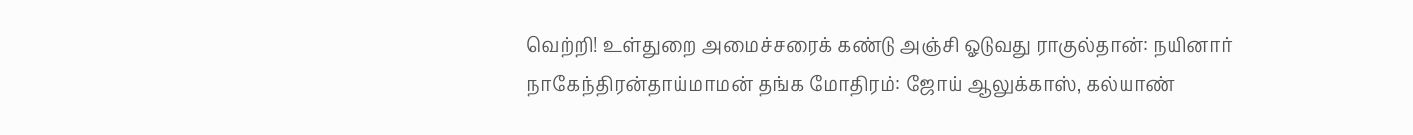வெற்றி! உள்துறை அமைச்சரைக் கண்டு அஞ்சி ஓடுவது ராகுல்தான்: நயினார் நாகேந்திரன்தாய்மாமன் தங்க மோதிரம்: ஜோய் ஆலுக்காஸ், கல்யாண்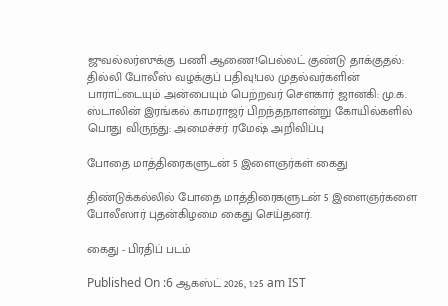ஜுவல்லர்ஸுக்கு பணி ஆணை!பெல்லட் குண்டு தாக்குதல்: தில்லி போலீஸ் வழக்குப் பதிவு!பல முதல்வர்களின் பாராட்டையும் அன்பையும் பெற்றவர் சௌகார் ஜானகி: மு.க. ஸ்டாலின் இரங்கல் காமராஜர் பிறந்தநாளன்று கோயில்களில் பொது விருந்து: அமைச்சர் ரமேஷ் அறிவிப்பு

போதை மாத்திரைகளுடன் 5 இளைஞர்கள் கைது

திண்டுக்கல்லில் போதை மாத்திரைகளுடன் 5 இளைஞர்களை போலீஸார் புதன்கிழமை கைது செய்தனர்.

கைது - பிரதிப் படம்

Published On :6 ஆகஸ்ட் 2026, 1:25 am IST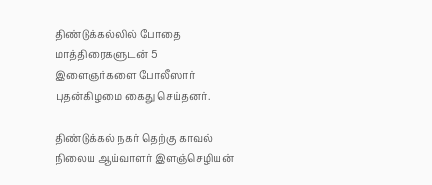திண்டுக்கல்லில் போதை மாத்திரைகளுடன் 5 இளைஞர்களை போலீஸார் புதன்கிழமை கைது செய்தனர்.

திண்டுக்கல் நகர் தெற்கு காவல் நிலைய ஆய்வாளர் இளஞ்செழியன்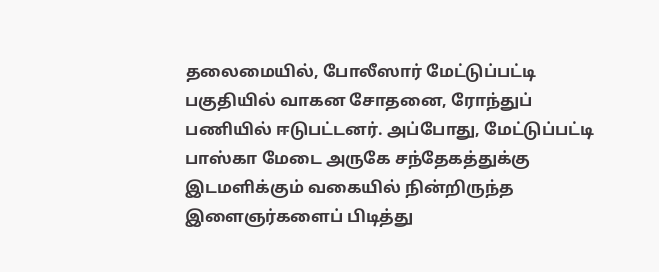தலைமையில், போலீஸார் மேட்டுப்பட்டி பகுதியில் வாகன சோதனை, ரோந்துப் பணியில் ஈடுபட்டனர். அப்போது, மேட்டுப்பட்டி பாஸ்கா மேடை அருகே சந்தேகத்துக்கு இடமளிக்கும் வகையில் நின்றிருந்த இளைஞர்களைப் பிடித்து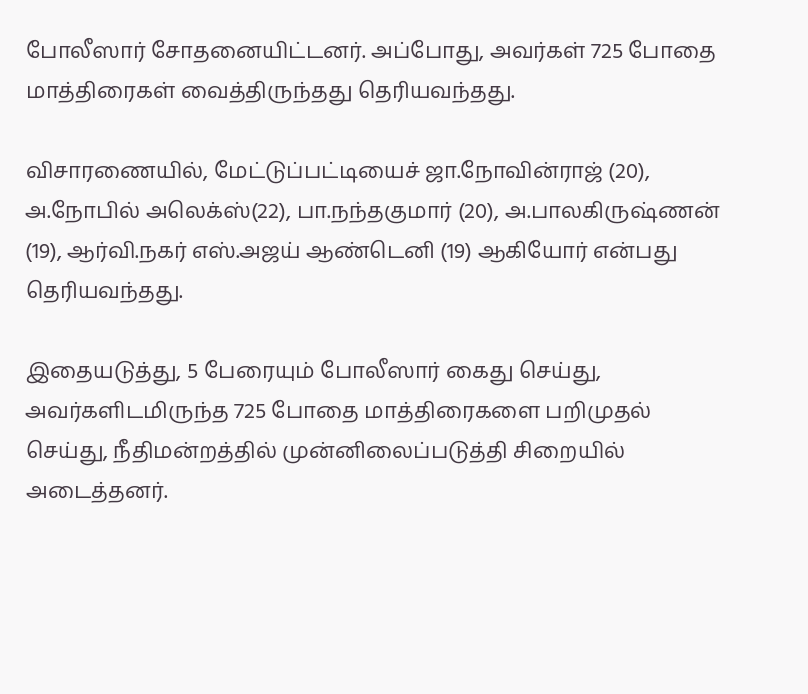போலீஸார் சோதனையிட்டனர். அப்போது, அவர்கள் 725 போதை மாத்திரைகள் வைத்திருந்தது தெரியவந்தது.

விசாரணையில், மேட்டுப்பட்டியைச் ஜா.நோவின்ராஜ் (20), அ.நோபில் அலெக்ஸ்(22), பா.நந்தகுமார் (20), அ.பாலகிருஷ்ணன் (19), ஆர்வி.நகர் எஸ்.அஜய் ஆண்டெனி (19) ஆகியோர் என்பது தெரியவந்தது.

இதையடுத்து, 5 பேரையும் போலீஸார் கைது செய்து, அவர்களிடமிருந்த 725 போதை மாத்திரைகளை பறிமுதல் செய்து, நீதிமன்றத்தில் முன்னிலைப்படுத்தி சிறையில் அடைத்தனர்.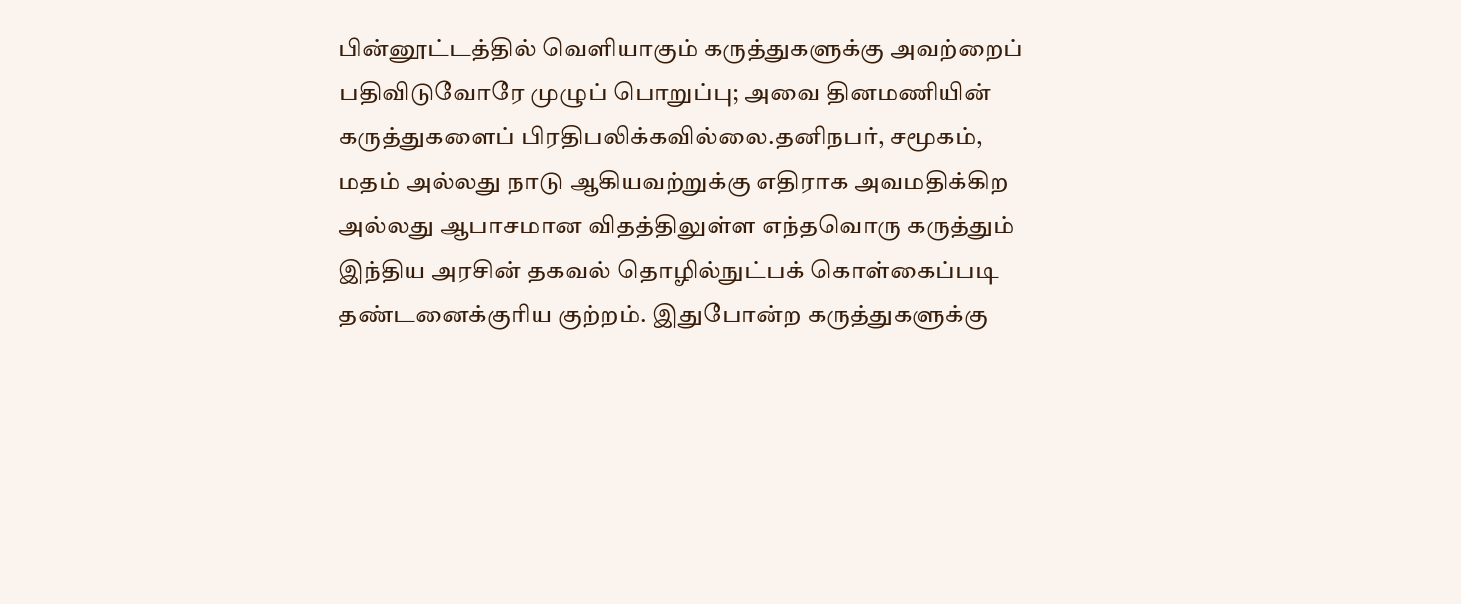பின்னூட்டத்தில் வெளியாகும் கருத்துகளுக்கு அவற்றைப் பதிவிடுவோரே முழுப் பொறுப்பு; அவை தினமணியின் கருத்துகளைப் பிரதிபலிக்கவில்லை.தனிநபர், சமூகம், மதம் அல்லது நாடு ஆகியவற்றுக்கு எதிராக அவமதிக்கிற அல்லது ஆபாசமான விதத்திலுள்ள எந்தவொரு கருத்தும் இந்திய அரசின் தகவல் தொழில்நுட்பக் கொள்கைப்படி தண்டனைக்குரிய குற்றம். இதுபோன்ற கருத்துகளுக்கு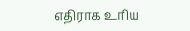எதிராக உரிய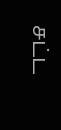சட்ட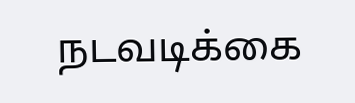நடவடிக்கை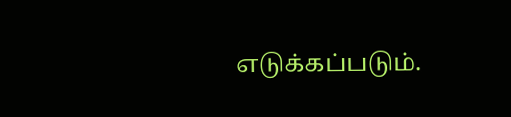எடுக்கப்படும்.